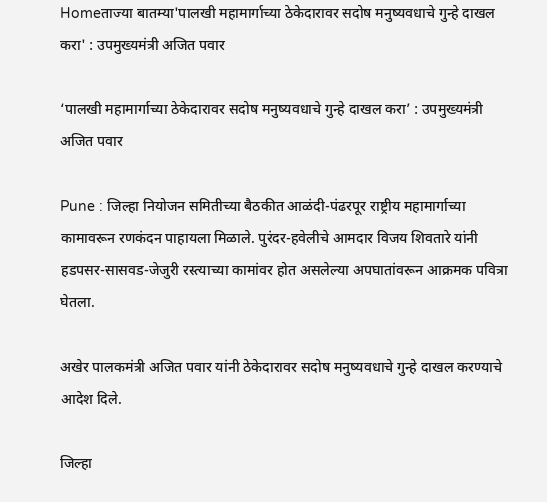Homeताज्या बातम्या'पालखी महामार्गाच्या ठेकेदारावर सदोष मनुष्यवधाचे गुन्हे दाखल करा' : उपमुख्यमंत्री अजित पवार

‘पालखी महामार्गाच्या ठेकेदारावर सदोष मनुष्यवधाचे गुन्हे दाखल करा’ : उपमुख्यमंत्री अजित पवार

Pune : जिल्हा नियोजन समितीच्या बैठकीत आळंदी-पंढरपूर राष्ट्रीय महामार्गाच्या कामावरून रणकंदन पाहायला मिळाले. पुरंदर-हवेलीचे आमदार विजय शिवतारे यांनी हडपसर-सासवड-जेजुरी रस्त्याच्या कामांवर होत असलेल्या अपघातांवरून आक्रमक पवित्रा घेतला.

अखेर पालकमंत्री अजित पवार यांनी ठेकेदारावर सदोष मनुष्यवधाचे गुन्हे दाखल करण्याचे आदेश दिले.

जिल्हा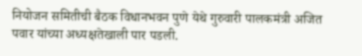नियोजन समितीची बैठक विधानभवन पुणे येथे गुरुवारी पालकमंत्री अजित पवार यांच्या अध्यक्षतेखाली पार पडली.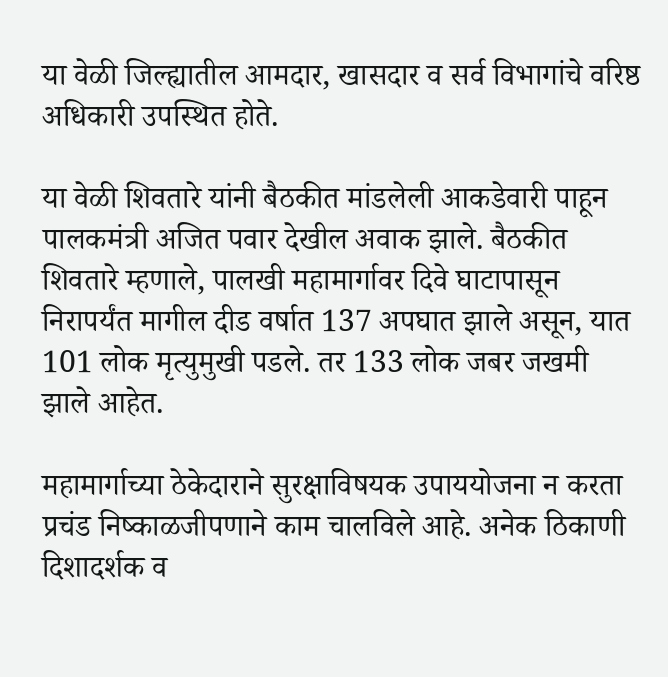या वेळी जिल्ह्यातील आमदार, खासदार व सर्व विभागांचे वरिष्ठ अधिकारी उपस्थित होते.

या वेळी शिवतारे यांनी बैठकीत मांडलेली आकडेवारी पाहून पालकमंत्री अजित पवार देखील अवाक झाले. बैठकीत शिवतारे म्हणाले, पालखी महामार्गावर दिवे घाटापासून निरापर्यंत मागील दीड वर्षात 137 अपघात झाले असून, यात 101 लोक मृत्युमुखी पडले. तर 133 लोक जबर जखमी झाले आहेत.

महामार्गाच्या ठेकेदाराने सुरक्षाविषयक उपाययोजना न करता प्रचंड निष्काळजीपणाने काम चालविले आहे. अनेक ठिकाणी दिशादर्शक व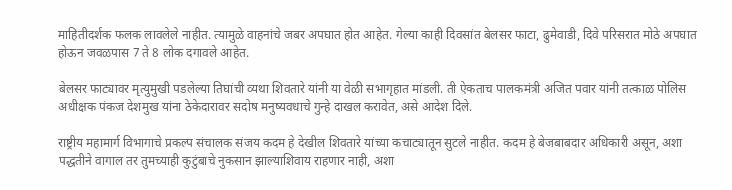माहितीदर्शक फलक लावलेले नाहीत. त्यामुळे वाहनांचे जबर अपघात होत आहेत. गेल्या काही दिवसांत बेलसर फाटा, ढुमेवाडी, दिवे परिसरात मोठे अपघात होऊन जवळपास 7 ते 8 लोक दगावले आहेत.

बेलसर फाट्यावर मृत्युमुखी पडलेल्या तिघांची व्यथा शिवतारे यांनी या वेळी सभागृहात मांडली. ती ऐकताच पालकमंत्री अजित पवार यांनी तत्काळ पोलिस अधीक्षक पंकज देशमुख यांना ठेकेदारावर सदोष मनुष्यवधाचे गुन्हे दाखल करावेत, असे आदेश दिले.

राष्ट्रीय महामार्ग विभागाचे प्रकल्प संचालक संजय कदम हे देखील शिवतारे यांच्या कचाट्यातून सुटले नाहीत. कदम हे बेजबाबदार अधिकारी असून, अशा पद्धतीने वागाल तर तुमच्याही कुटुंबाचे नुकसान झाल्याशिवाय राहणार नाही, अशा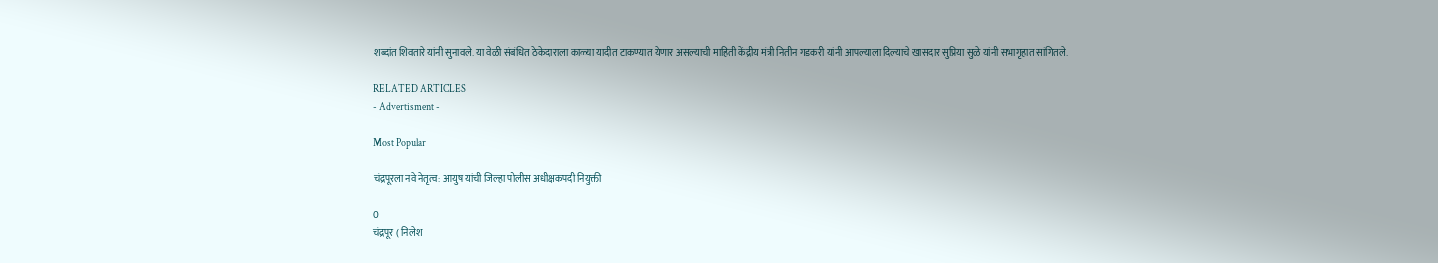शब्दांत शिवतारे यांनी सुनावले. या वेळी संबंधित ठेकेदाराला काळ्या यादीत टाकण्यात येणार असल्याची माहिती केंद्रीय मंत्री नितीन गडकरी यांनी आपल्याला दिल्याचे खासदार सुप्रिया सुळे यांनी सभागृहात सांगितले.

RELATED ARTICLES
- Advertisment -

Most Popular

चंद्रपूरला नवे नेतृत्व: आयुष यांची जिल्हा पोलीस अधीक्षकपदी नियुक्ती

0
चंद्रपूर ( निलेश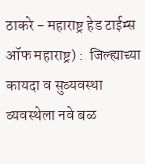ठाकरे - महाराष्ट्र हेड टाईम्स ऑफ महाराष्ट्र) :  जिल्ह्याच्या कायदा व सुव्यवस्था व्यवस्थेला नवे बळ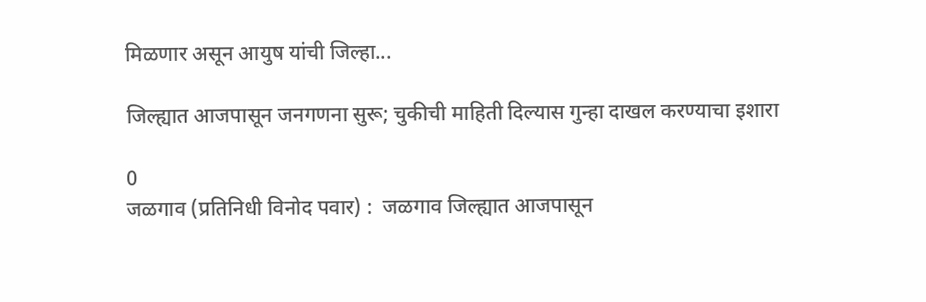मिळणार असून आयुष यांची जिल्हा...

जिल्ह्यात आजपासून जनगणना सुरू; चुकीची माहिती दिल्यास गुन्हा दाखल करण्याचा इशारा

0
जळगाव (प्रतिनिधी विनोद पवार) :  जळगाव जिल्ह्यात आजपासून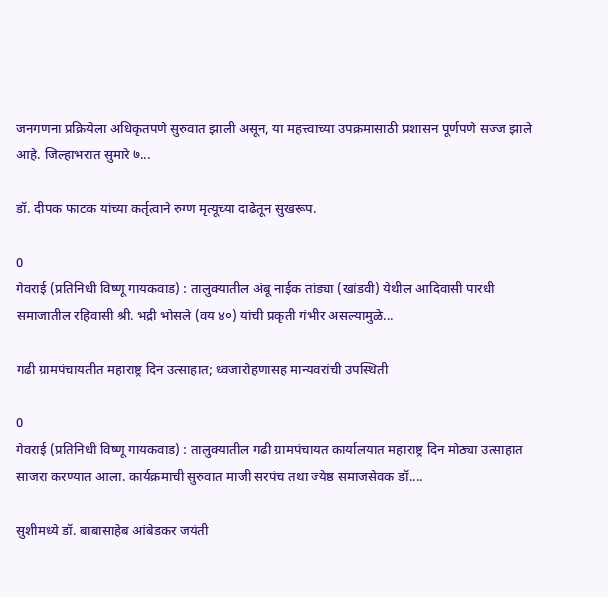जनगणना प्रक्रियेला अधिकृतपणे सुरुवात झाली असून, या महत्त्वाच्या उपक्रमासाठी प्रशासन पूर्णपणे सज्ज झाले आहे. जिल्हाभरात सुमारे ७...

डॉ. दीपक फाटक यांच्या कर्तृत्वाने रुग्ण मृत्यूच्या दाढेतून सुखरूप.

0
गेवराई (प्रतिनिधी विष्णू गायकवाड) : तालुक्यातील अंबू नाईक तांड्या (खांडवी) येथील आदिवासी पारधी समाजातील रहिवासी श्री. भद्री भोसले (वय ४०) यांची प्रकृती गंभीर असल्यामुळे...

गढी ग्रामपंचायतीत महाराष्ट्र दिन उत्साहात; ध्वजारोहणासह मान्यवरांची उपस्थिती

0
गेवराई (प्रतिनिधी विष्णू गायकवाड) : तालुक्यातील गढी ग्रामपंचायत कार्यालयात महाराष्ट्र दिन मोठ्या उत्साहात साजरा करण्यात आला. कार्यक्रमाची सुरुवात माजी सरपंच तथा ज्येष्ठ समाजसेवक डॉ....

सुशीमध्ये डॉ. बाबासाहेब आंबेडकर जयंती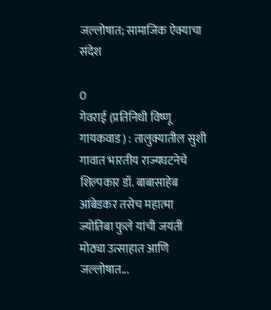जल्लोषात; सामाजिक ऐक्याचा संदेश

0
गेवराई (प्रतिनिधी विष्णू गायकवाड) : तालुक्यातील सुशी गावात भारतीय राज्यघटनेचे शिल्पकार डॉ. बाबासाहेब आंबेडकर तसेच महात्मा ज्योतिबा फुले यांची जयंती मोठ्या उत्साहात आणि जल्लोषात...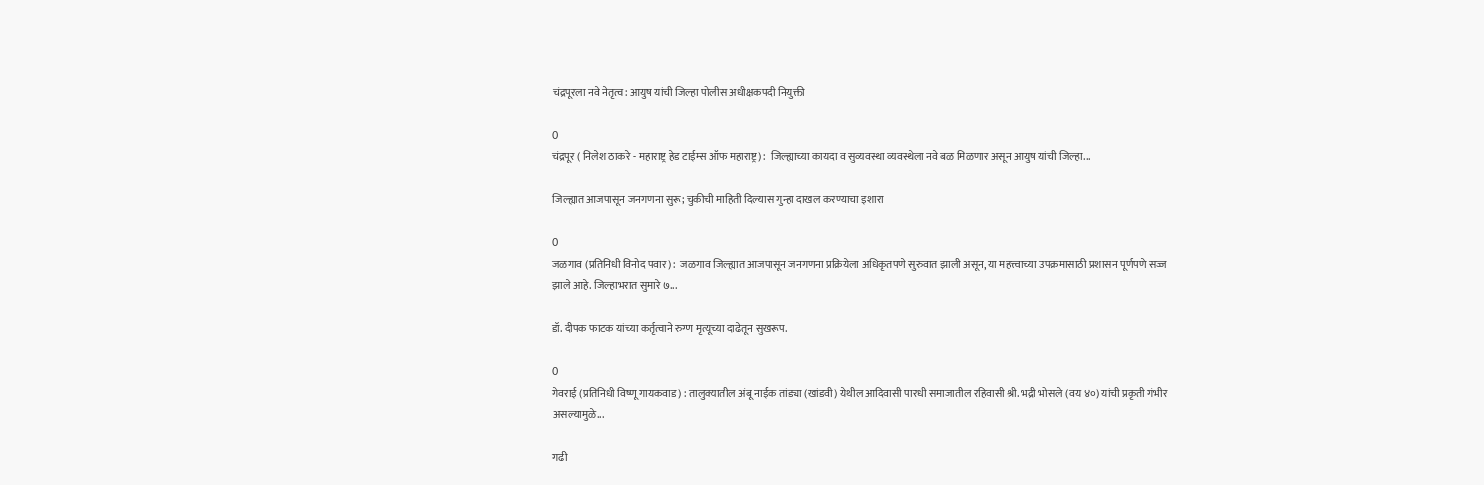चंद्रपूरला नवे नेतृत्व: आयुष यांची जिल्हा पोलीस अधीक्षकपदी नियुक्ती

0
चंद्रपूर ( निलेश ठाकरे - महाराष्ट्र हेड टाईम्स ऑफ महाराष्ट्र) :  जिल्ह्याच्या कायदा व सुव्यवस्था व्यवस्थेला नवे बळ मिळणार असून आयुष यांची जिल्हा...

जिल्ह्यात आजपासून जनगणना सुरू; चुकीची माहिती दिल्यास गुन्हा दाखल करण्याचा इशारा

0
जळगाव (प्रतिनिधी विनोद पवार) :  जळगाव जिल्ह्यात आजपासून जनगणना प्रक्रियेला अधिकृतपणे सुरुवात झाली असून, या महत्त्वाच्या उपक्रमासाठी प्रशासन पूर्णपणे सज्ज झाले आहे. जिल्हाभरात सुमारे ७...

डॉ. दीपक फाटक यांच्या कर्तृत्वाने रुग्ण मृत्यूच्या दाढेतून सुखरूप.

0
गेवराई (प्रतिनिधी विष्णू गायकवाड) : तालुक्यातील अंबू नाईक तांड्या (खांडवी) येथील आदिवासी पारधी समाजातील रहिवासी श्री. भद्री भोसले (वय ४०) यांची प्रकृती गंभीर असल्यामुळे...

गढी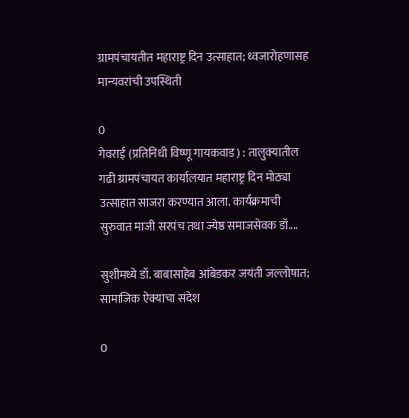ग्रामपंचायतीत महाराष्ट्र दिन उत्साहात; ध्वजारोहणासह मान्यवरांची उपस्थिती

0
गेवराई (प्रतिनिधी विष्णू गायकवाड) : तालुक्यातील गढी ग्रामपंचायत कार्यालयात महाराष्ट्र दिन मोठ्या उत्साहात साजरा करण्यात आला. कार्यक्रमाची सुरुवात माजी सरपंच तथा ज्येष्ठ समाजसेवक डॉ....

सुशीमध्ये डॉ. बाबासाहेब आंबेडकर जयंती जल्लोषात; सामाजिक ऐक्याचा संदेश

0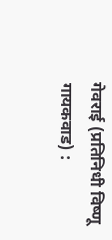गेवराई (प्रतिनिधी विष्णू गायकवाड) :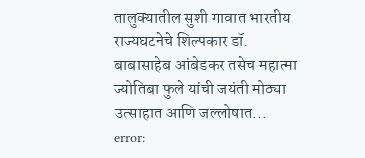तालुक्यातील सुशी गावात भारतीय राज्यघटनेचे शिल्पकार डॉ. बाबासाहेब आंबेडकर तसेच महात्मा ज्योतिबा फुले यांची जयंती मोठ्या उत्साहात आणि जल्लोषात...
error: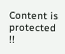Content is protected !!